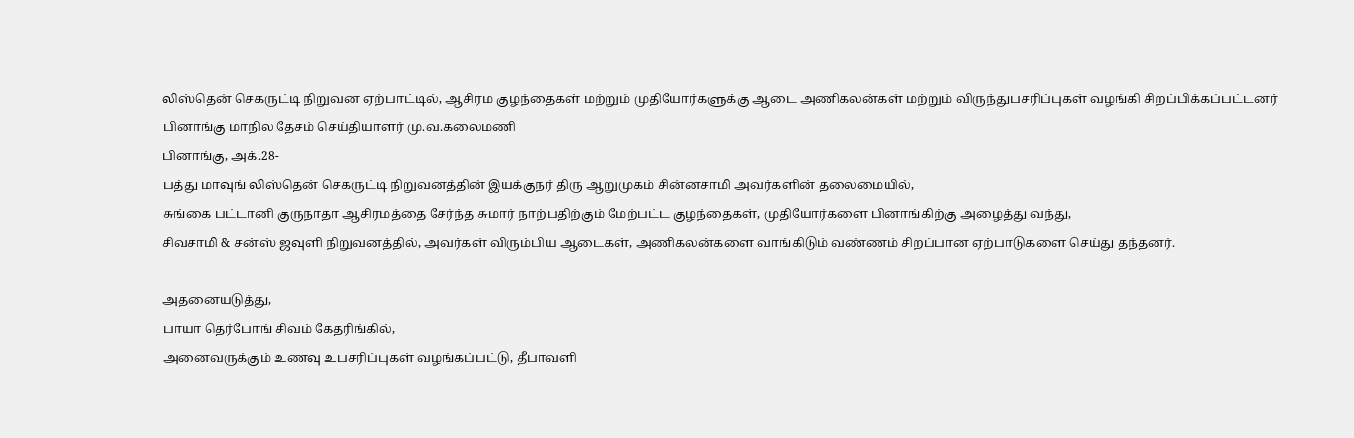லிஸ்தென் செகருட்டி நிறுவன ஏற்பாட்டில், ஆசிரம குழந்தைகள் மற்றும் முதியோர்களுக்கு ஆடை அணிகலன்கள் மற்றும் விருந்துபசரிப்புகள் வழங்கி சிறப்பிக்கப்பட்டனர்
பினாங்கு மாநில தேசம் செய்தியாளர் மு.வ.கலைமணி
பினாங்கு, அக்.28-
பத்து மாவுங் லிஸ்தென் செகருட்டி நிறுவனத்தின் இயக்குநர் திரு ஆறுமுகம் சின்னசாமி அவர்களின் தலைமையில்,
சுங்கை பட்டானி குருநாதா ஆசிரமத்தை சேர்ந்த சுமார் நாற்பதிற்கும் மேற்பட்ட குழந்தைகள், முதியோர்களை பினாங்கிற்கு அழைத்து வந்து,
சிவசாமி & சன்ஸ் ஜவுளி நிறுவனத்தில், அவர்கள் விரும்பிய ஆடைகள், அணிகலன்களை வாங்கிடும் வண்ணம் சிறப்பான ஏற்பாடுகளை செய்து தந்தனர்.

அதனையடுத்து,
பாயா தெர்போங் சிவம் கேதரிங்கில்,
அனைவருக்கும் உணவு உபசரிப்புகள் வழங்கப்பட்டு, தீபாவளி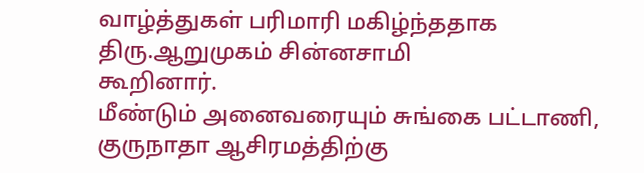வாழ்த்துகள் பரிமாரி மகிழ்ந்ததாக திரு.ஆறுமுகம் சின்னசாமி
கூறினார்.
மீண்டும் அனைவரையும் சுங்கை பட்டாணி, குருநாதா ஆசிரமத்திற்கு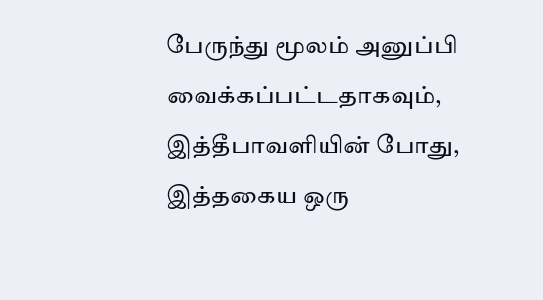பேருந்து மூலம் அனுப்பி வைக்கப்பட்டதாகவும், இத்தீபாவளியின் போது,
இத்தகைய ஒரு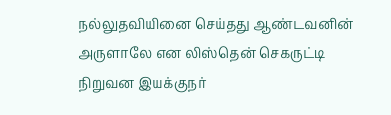நல்லுதவியினை செய்தது ஆண்டவனின் அருளாலே என லிஸ்தென் செகருட்டி நிறுவன இயக்குநர்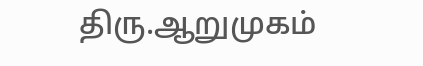திரு.ஆறுமுகம்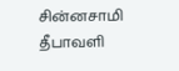சின்னசாமி
தீபாவளி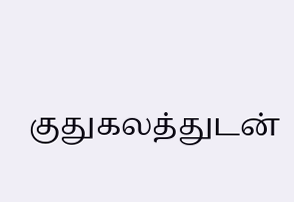குதுகலத்துடன்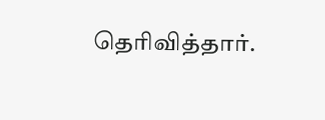தெரிவித்தார்.